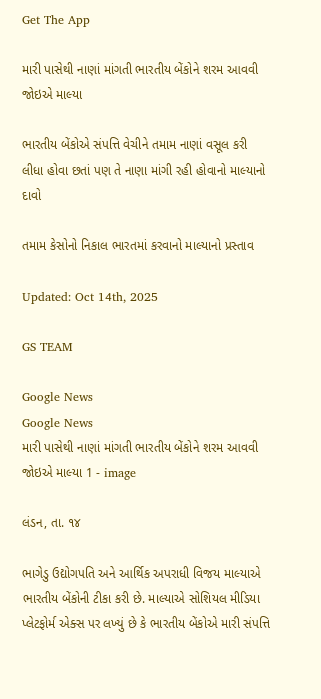Get The App

મારી પાસેથી નાણાં માંગતી ભારતીય બેંકોને શરમ આવવી જોઇએ માલ્યા

ભારતીય બેંકોએ સંપત્તિ વેચીને તમામ નાણાં વસૂલ કરી લીધા હોવા છતાં પણ તે નાણા માંગી રહી હોવાનો માલ્યાનો દાવો

તમામ કેસોનો નિકાલ ભારતમાં કરવાનો માલ્યાનો પ્રસ્તાવ

Updated: Oct 14th, 2025

GS TEAM

Google News
Google News
મારી પાસેથી નાણાં માંગતી ભારતીય બેંકોને શરમ આવવી જોઇએ માલ્યા 1 - image

લંડન, તા. ૧૪

ભાગેડુ ઉદ્યોગપતિ અને આર્થિક અપરાધી વિજય માલ્યાએ ભારતીય બેંકોની ટીકા કરી છે. માલ્યાએ સોશિયલ મીડિયા પ્લેટફોર્મ એક્સ પર લખ્યું છે કે ભારતીય બેંકોએ મારી સંપત્તિ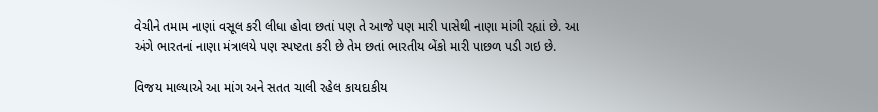વેચીને તમામ નાણાં વસૂલ કરી લીધા હોવા છતાં પણ તે આજે પણ મારી પાસેથી નાણા માંગી રહ્યાં છે. આ અંગે ભારતનાં નાણા મંત્રાલયે પણ સ્પષ્ટતા કરી છે તેમ છતાં ભારતીય બેંકો મારી પાછળ પડી ગઇ છે.

વિજય માલ્યાએ આ માંગ અને સતત ચાલી રહેલ કાયદાકીય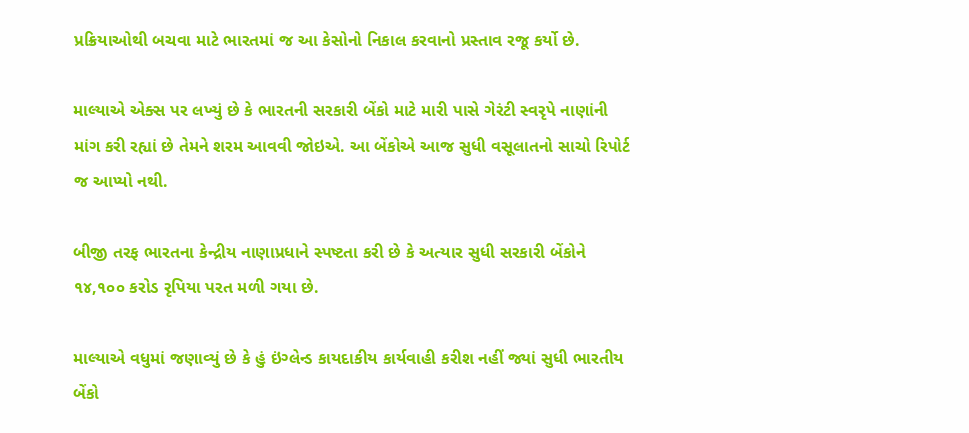પ્રક્રિયાઓથી બચવા માટે ભારતમાં જ આ કેસોનો નિકાલ કરવાનો પ્રસ્તાવ રજૂ કર્યો છે.

માલ્યાએ એક્સ પર લખ્યું છે કે ભારતની સરકારી બેંકો માટે મારી પાસે ગેરંટી સ્વરૃપે નાણાંની માંગ કરી રહ્યાં છે તેમને શરમ આવવી જોઇએ. આ બેંકોએ આજ સુધી વસૂલાતનો સાચો રિપોર્ટ જ આપ્યો નથી.

બીજી તરફ ભારતના કેન્દ્રીય નાણાપ્રધાને સ્પષ્ટતા કરી છે કે અત્યાર સુધી સરકારી બેંકોને ૧૪,૧૦૦ કરોડ રૃપિયા પરત મળી ગયા છે.

માલ્યાએ વધુમાં જણાવ્યું છે કે હું ઇંગ્લેન્ડ કાયદાકીય કાર્યવાહી કરીશ નહીં જ્યાં સુધી ભારતીય બેંકો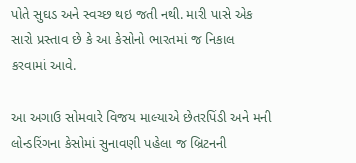પોતે સુઘડ અને સ્વચ્છ થઇ જતી નથી. મારી પાસે એક સારો પ્રસ્તાવ છે કે આ કેસોનો ભારતમાં જ નિકાલ કરવામાં આવે.

આ અગાઉ સોમવારે વિજય માલ્યાએ છેતરપિંડી અને મની લોન્ડરિંગના કેસોમાં સુનાવણી પહેલા જ બ્રિટનની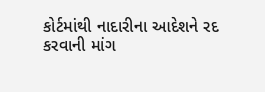કોર્ટમાંથી નાદારીના આદેશને રદ કરવાની માંગ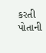કરતી પોતાની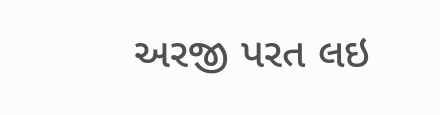અરજી પરત લઇ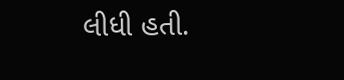લીધી હતી.